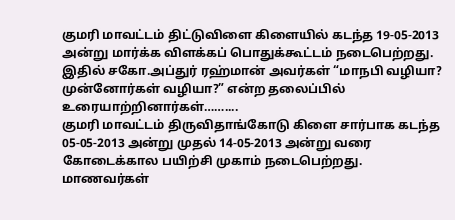குமரி மாவட்டம் திட்டுவிளை கிளையில் கடந்த 19-05-2013 அன்று மார்க்க விளக்கப் பொதுக்கூட்டம் நடைபெற்றது. இதில் சகோ.அப்துர் ரஹ்மான் அவர்கள் “மாநபி வழியா? முன்னோர்கள் வழியா?” என்ற தலைப்பில் உரையாற்றினார்கள்……....
குமரி மாவட்டம் திருவிதாங்கோடு கிளை சார்பாக கடந்த 05-05-2013 அன்று முதல் 14-05-2013 அன்று வரை கோடைக்கால பயிற்சி முகாம் நடைபெற்றது. மாணவர்கள்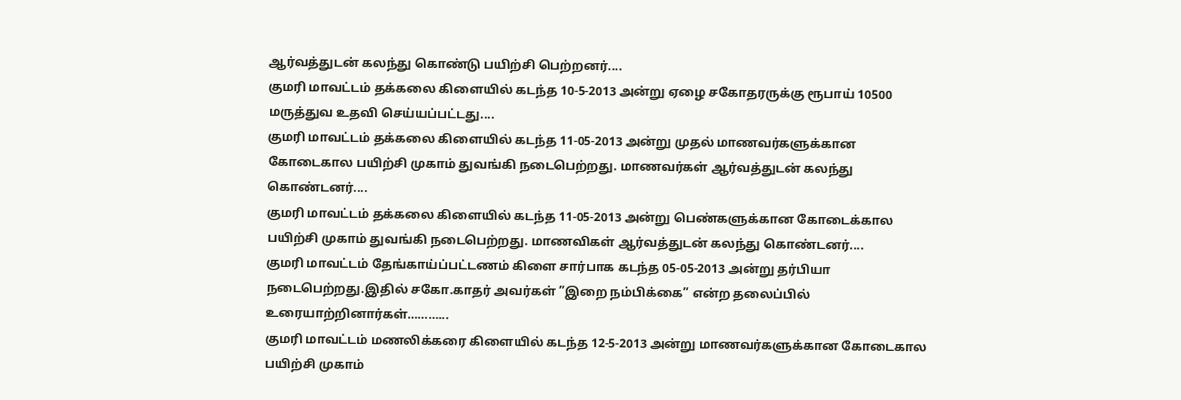ஆர்வத்துடன் கலந்து கொண்டு பயிற்சி பெற்றனர்....
குமரி மாவட்டம் தக்கலை கிளையில் கடந்த 10-5-2013 அன்று ஏழை சகோதரருக்கு ரூபாய் 10500 மருத்துவ உதவி செய்யப்பட்டது....
குமரி மாவட்டம் தக்கலை கிளையில் கடந்த 11-05-2013 அன்று முதல் மாணவர்களுக்கான கோடைகால பயிற்சி முகாம் துவங்கி நடைபெற்றது. மாணவர்கள் ஆர்வத்துடன் கலந்து கொண்டனர்....
குமரி மாவட்டம் தக்கலை கிளையில் கடந்த 11-05-2013 அன்று பெண்களுக்கான கோடைக்கால பயிற்சி முகாம் துவங்கி நடைபெற்றது. மாணவிகள் ஆர்வத்துடன் கலந்து கொண்டனர்....
குமரி மாவட்டம் தேங்காய்ப்பட்டணம் கிளை சார்பாக கடந்த 05-05-2013 அன்று தர்பியா நடைபெற்றது.இதில் சகோ.காதர் அவர்கள் ”இறை நம்பிக்கை” என்ற தலைப்பில் உரையாற்றினார்கள்………...
குமரி மாவட்டம் மணலிக்கரை கிளையில் கடந்த 12-5-2013 அன்று மாணவர்களுக்கான கோடைகால பயிற்சி முகாம்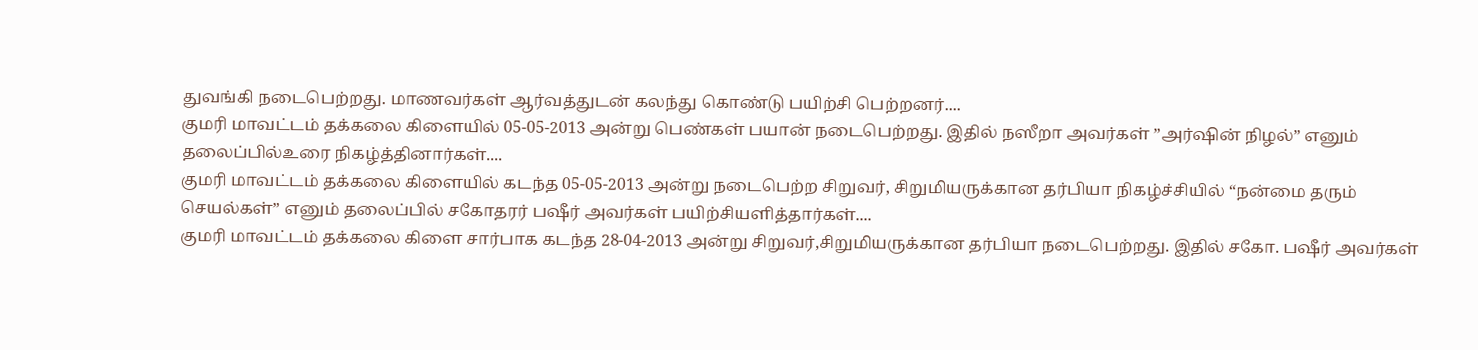துவங்கி நடைபெற்றது. மாணவர்கள் ஆர்வத்துடன் கலந்து கொண்டு பயிற்சி பெற்றனர்....
குமரி மாவட்டம் தக்கலை கிளையில் 05-05-2013 அன்று பெண்கள் பயான் நடைபெற்றது. இதில் நஸீறா அவர்கள் ”அர்ஷின் நிழல்” எனும் தலைப்பில்உரை நிகழ்த்தினார்கள்....
குமரி மாவட்டம் தக்கலை கிளையில் கடந்த 05-05-2013 அன்று நடைபெற்ற சிறுவர், சிறுமியருக்கான தர்பியா நிகழ்ச்சியில் “நன்மை தரும் செயல்கள்” எனும் தலைப்பில் சகோதரர் பஷீர் அவர்கள் பயிற்சியளித்தார்கள்....
குமரி மாவட்டம் தக்கலை கிளை சார்பாக கடந்த 28-04-2013 அன்று சிறுவர்,சிறுமியருக்கான தர்பியா நடைபெற்றது. இதில் சகோ. பஷீர் அவர்கள்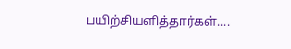பயிற்சியளித்தார்கள்....